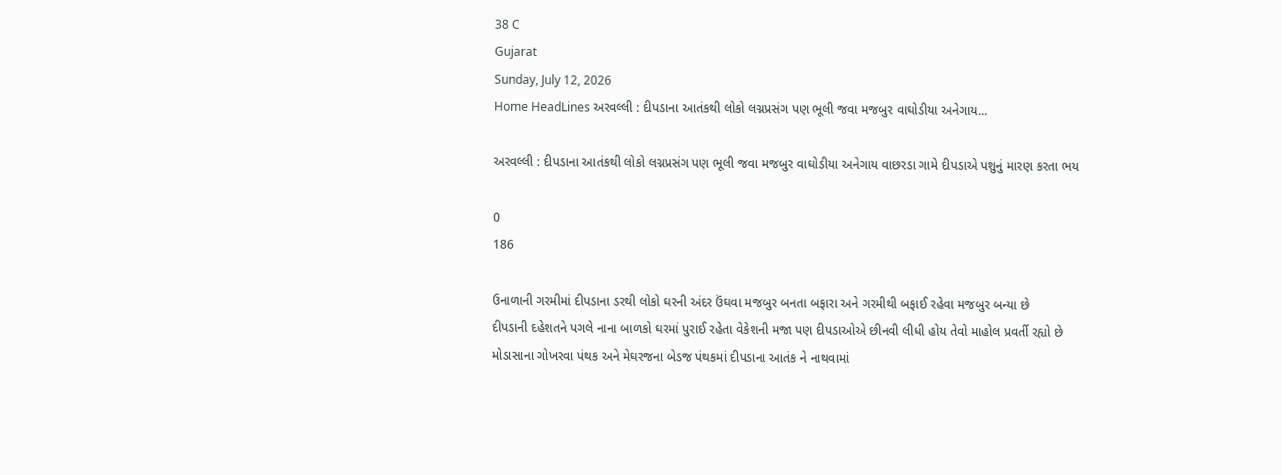38 C
Gujarat
Sunday, July 12, 2026
Home HeadLines અરવલ્લી : દીપડાના આતંકથી લોકો લગ્નપ્રસંગ પણ ભૂલી જવા મજબુર વાઘોડીયા અનેગાય...

અરવલ્લી : દીપડાના આતંકથી લોકો લગ્નપ્રસંગ પણ ભૂલી જવા મજબુર વાઘોડીયા અનેગાય વાછરડા ગામે દીપડાએ પશુનું મારણ કરતા ભય

0
186

ઉનાળાની ગરમીમાં દીપડાના ડરથી લોકો ઘરની અંદર ઉંઘવા મજબુર બનતા બફારા અને ગરમીથી બફાઈ રહેવા મજબુર બન્યા છે
દીપડાની દહેશતને પગલે નાના બાળકો ઘરમાં પુરાઈ રહેતા વેકેશની મજા પણ દીપડાઓએ છીનવી લીધી હોય તેવો માહોલ પ્રવર્તી રહ્યો છે
મોડાસાના ગોખરવા પંથક અને મેઘરજના બેડજ પંથકમાં દીપડાના આતંક ને નાથવામાં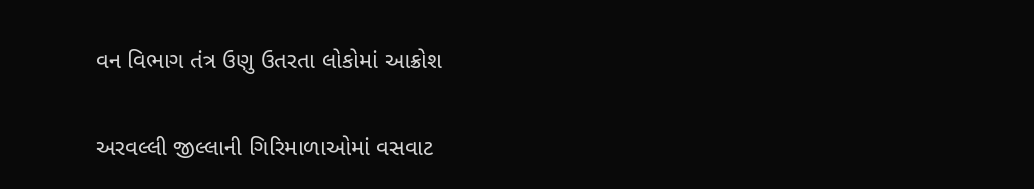વન વિભાગ તંત્ર ઉણુ ઉતરતા લોકોમાં આક્રોશ

અરવલ્લી જીલ્લાની ગિરિમાળાઓમાં વસવાટ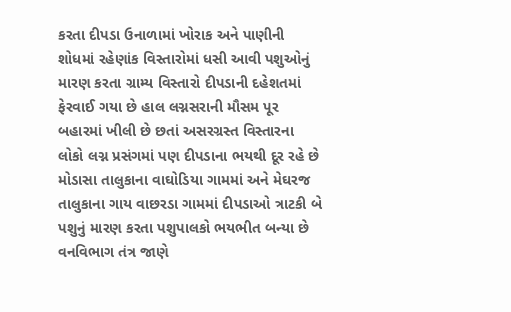કરતા દીપડા ઉનાળામાં ખોરાક અને પાણીની શોધમાં રહેણાંક વિસ્તારોમાં ધસી આવી પશુઓનું મારણ કરતા ગ્રામ્ય વિસ્તારો દીપડાની દહેશતમાં ફેરવાઈ ગયા છે હાલ લગ્નસરાની મૌસમ પૂર બહારમાં ખીલી છે છતાં અસરગ્રસ્ત વિસ્તારના લોકો લગ્ન પ્રસંગમાં પણ દીપડાના ભયથી દૂર રહે છે મોડાસા તાલુકાના વાઘોડિયા ગામમાં અને મેઘરજ તાલુકાના ગાય વાછરડા ગામમાં દીપડાઓ ત્રાટકી બે પશુનું મારણ કરતા પશુપાલકો ભયભીત બન્યા છે વનવિભાગ તંત્ર જાણે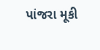પાંજરા મૂકી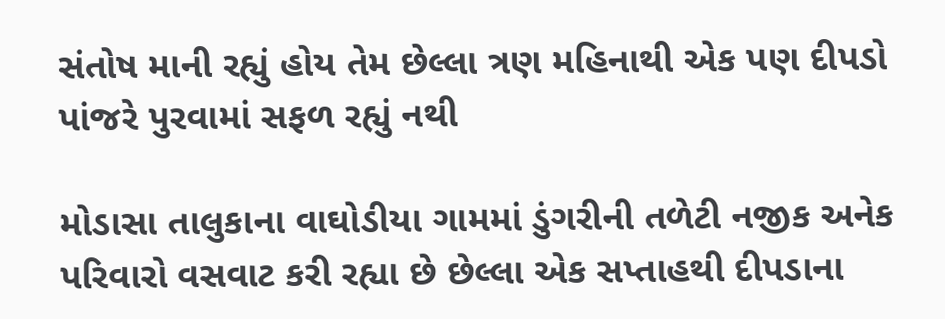સંતોષ માની રહ્યું હોય તેમ છેલ્લા ત્રણ મહિનાથી એક પણ દીપડો પાંજરે પુરવામાં સફળ રહ્યું નથી

મોડાસા તાલુકાના વાઘોડીયા ગામમાં ડુંગરીની તળેટી નજીક અનેક પરિવારો વસવાટ કરી રહ્યા છે છેલ્લા એક સપ્તાહથી દીપડાના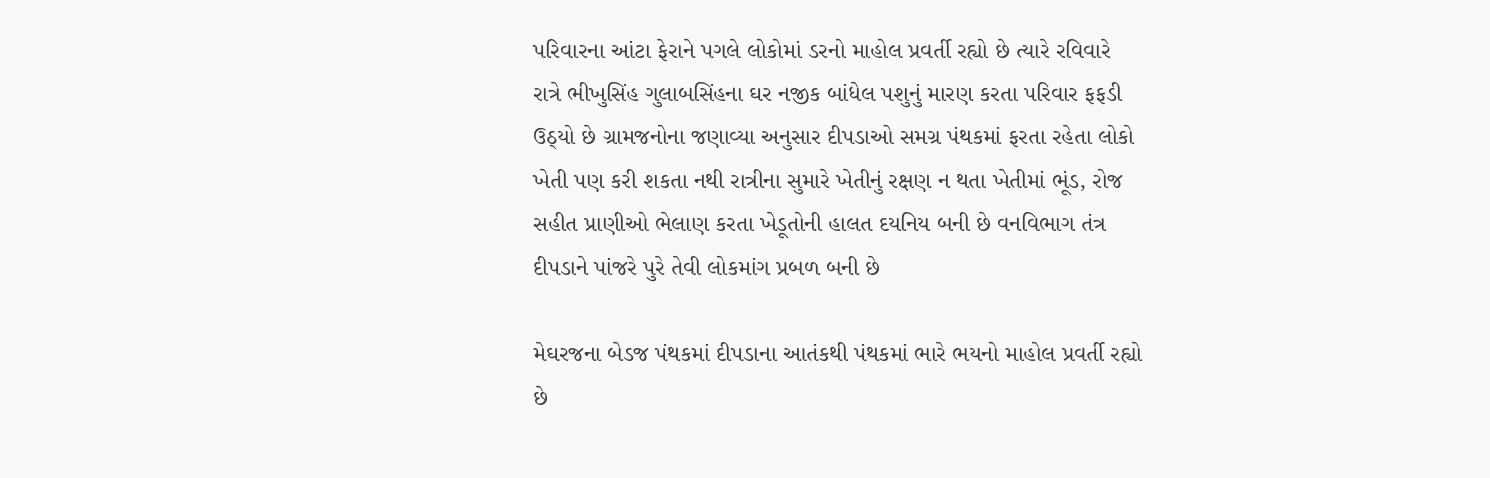પરિવારના આંટા ફેરાને પગલે લોકોમાં ડરનો માહોલ પ્રવર્તી રહ્યો છે ત્યારે રવિવારે રાત્રે ભીખુસિંહ ગુલાબસિંહના ઘર નજીક બાંધેલ પશુનું મારણ કરતા પરિવાર ફફડી ઉઠ્યો છે ગ્રામજનોના જણાવ્યા અનુસાર દીપડાઓ સમગ્ર પંથકમાં ફરતા રહેતા લોકો ખેતી પણ કરી શકતા નથી રાત્રીના સુમારે ખેતીનું રક્ષણ ન થતા ખેતીમાં ભૂંડ, રોજ સહીત પ્રાણીઓ ભેલાણ કરતા ખેડૂતોની હાલત દયનિય બની છે વનવિભાગ તંત્ર દીપડાને પાંજરે પુરે તેવી લોકમાંગ પ્રબળ બની છે

મેઘરજના બેડજ પંથકમાં દીપડાના આતંકથી પંથકમાં ભારે ભયનો માહોલ પ્રવર્તી રહ્યો છે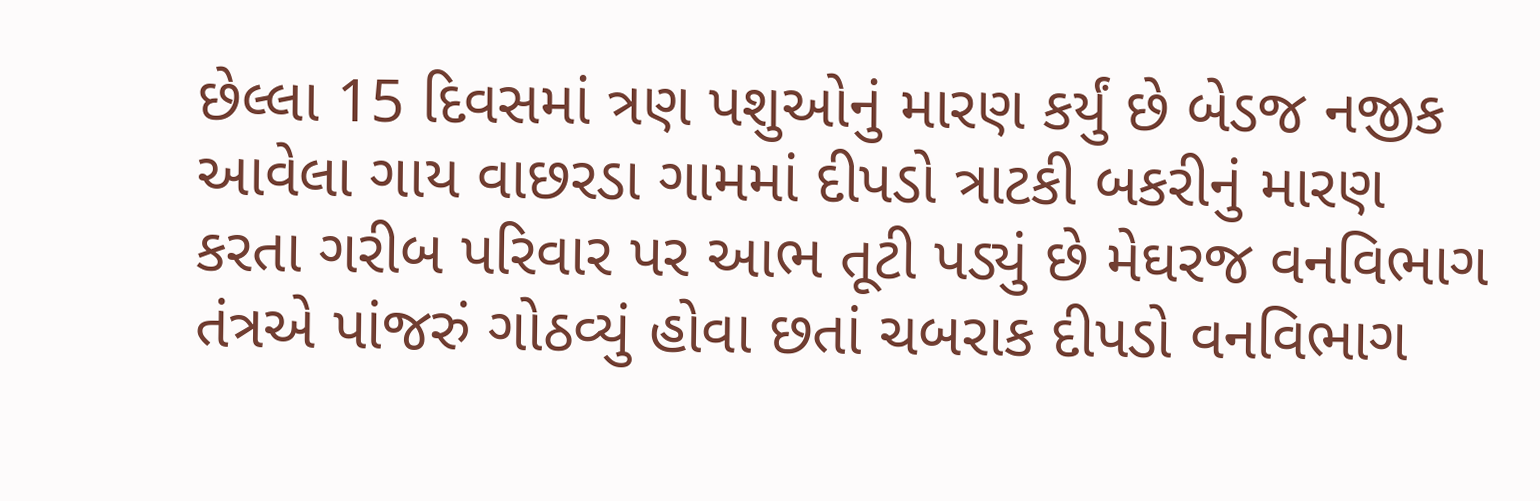છેલ્લા 15 દિવસમાં ત્રણ પશુઓનું મારણ કર્યું છે બેડજ નજીક આવેલા ગાય વાછરડા ગામમાં દીપડો ત્રાટકી બકરીનું મારણ કરતા ગરીબ પરિવાર પર આભ તૂટી પડ્યું છે મેઘરજ વનવિભાગ તંત્રએ પાંજરું ગોઠવ્યું હોવા છતાં ચબરાક દીપડો વનવિભાગ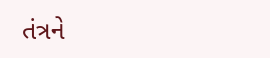તંત્રને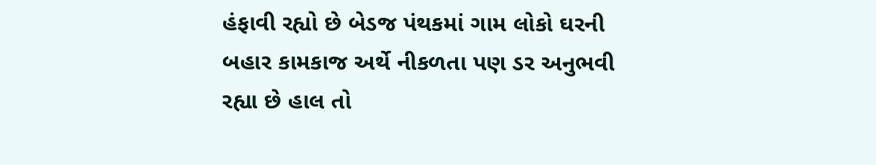હંફાવી રહ્યો છે બેડજ પંથકમાં ગામ લોકો ઘરની બહાર કામકાજ અર્થે નીકળતા પણ ડર અનુભવી રહ્યા છે હાલ તો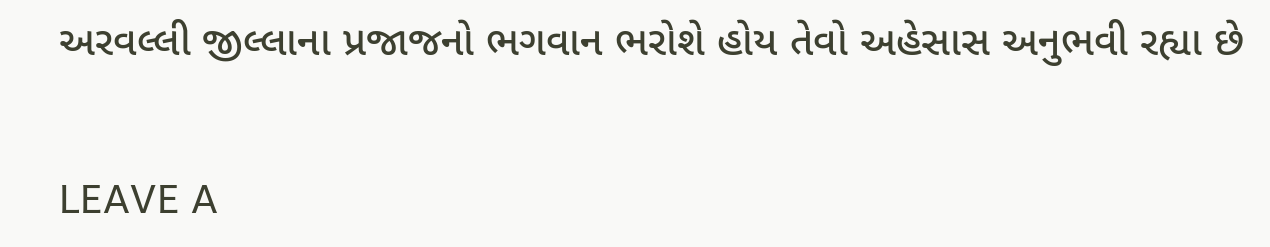અરવલ્લી જીલ્લાના પ્રજાજનો ભગવાન ભરોશે હોય તેવો અહેસાસ અનુભવી રહ્યા છે

LEAVE A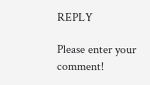REPLY

Please enter your comment!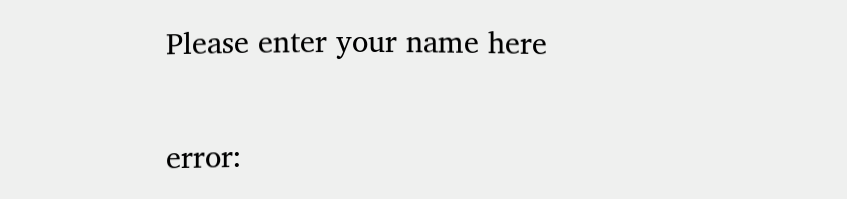Please enter your name here

error: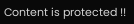Content is protected !!